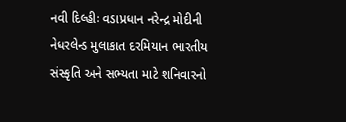નવી દિલ્હીઃ વડાપ્રધાન નરેન્દ્ર મોદીની નેધરલેન્ડ મુલાકાત દરમિયાન ભારતીય સંસ્કૃતિ અને સભ્યતા માટે શનિવારનો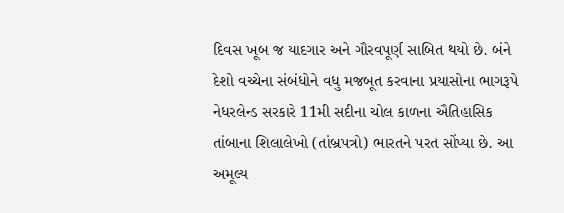દિવસ ખૂબ જ યાદગાર અને ગૌરવપૂર્ણ સાબિત થયો છે. બંને દેશો વચ્ચેના સંબંધોને વધુ મજબૂત કરવાના પ્રયાસોના ભાગરૂપે નેધરલેન્ડ સરકારે 11મી સદીના ચોલ કાળના ઐતિહાસિક તાંબાના શિલાલેખો (તાંબ્રપત્રો) ભારતને પરત સોંપ્યા છે. આ અમૂલ્ય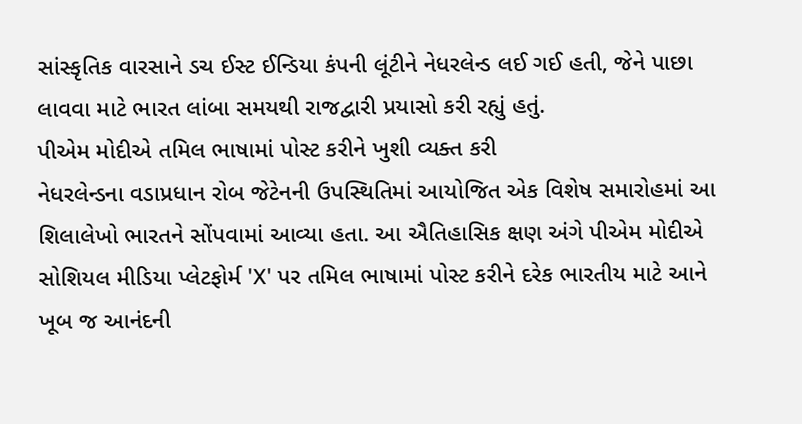સાંસ્કૃતિક વારસાને ડચ ઈસ્ટ ઈન્ડિયા કંપની લૂંટીને નેધરલેન્ડ લઈ ગઈ હતી, જેને પાછા લાવવા માટે ભારત લાંબા સમયથી રાજદ્વારી પ્રયાસો કરી રહ્યું હતું.
પીએમ મોદીએ તમિલ ભાષામાં પોસ્ટ કરીને ખુશી વ્યક્ત કરી
નેધરલેન્ડના વડાપ્રધાન રોબ જેટેનની ઉપસ્થિતિમાં આયોજિત એક વિશેષ સમારોહમાં આ શિલાલેખો ભારતને સોંપવામાં આવ્યા હતા. આ ઐતિહાસિક ક્ષણ અંગે પીએમ મોદીએ સોશિયલ મીડિયા પ્લેટફોર્મ 'X' પર તમિલ ભાષામાં પોસ્ટ કરીને દરેક ભારતીય માટે આને ખૂબ જ આનંદની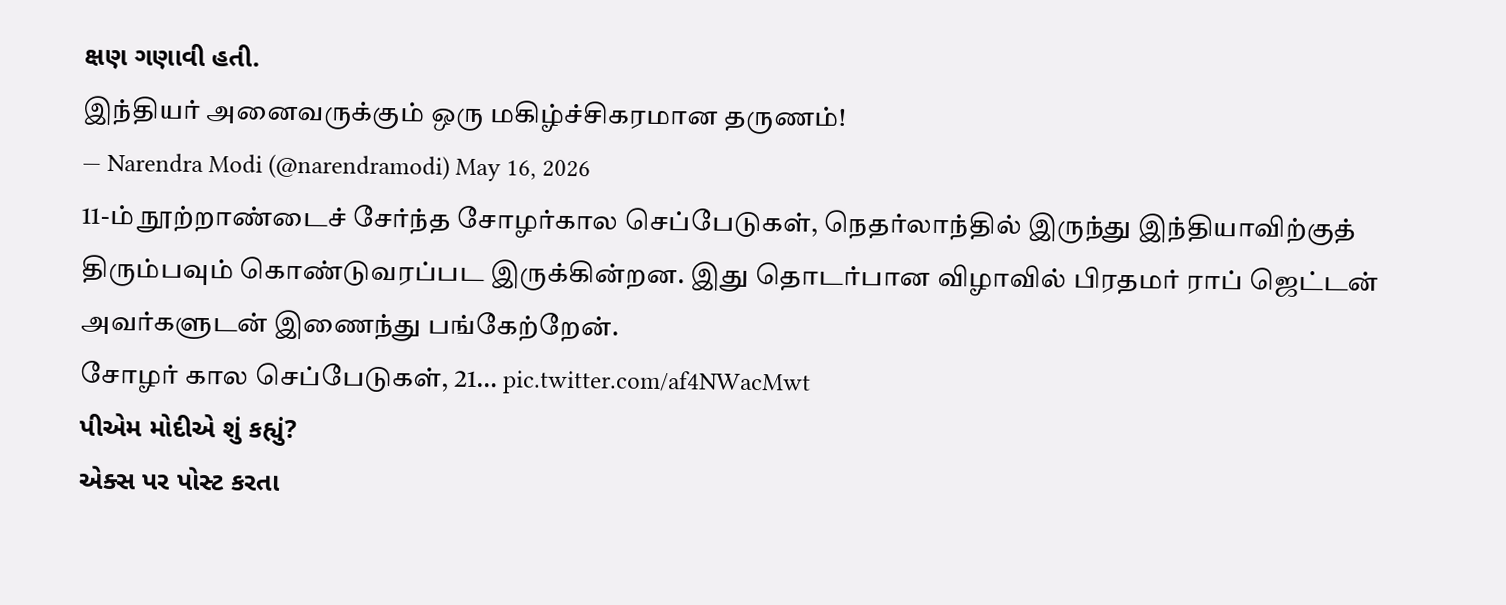ક્ષણ ગણાવી હતી.
இந்தியர் அனைவருக்கும் ஒரு மகிழ்ச்சிகரமான தருணம்!
— Narendra Modi (@narendramodi) May 16, 2026
11-ம் நூற்றாண்டைச் சேர்ந்த சோழர்கால செப்பேடுகள், நெதர்லாந்தில் இருந்து இந்தியாவிற்குத் திரும்பவும் கொண்டுவரப்பட இருக்கின்றன. இது தொடர்பான விழாவில் பிரதமர் ராப் ஜெட்டன் அவர்களுடன் இணைந்து பங்கேற்றேன்.
சோழர் கால செப்பேடுகள், 21… pic.twitter.com/af4NWacMwt
પીએમ મોદીએ શું કહ્યું?
એક્સ પર પોસ્ટ કરતા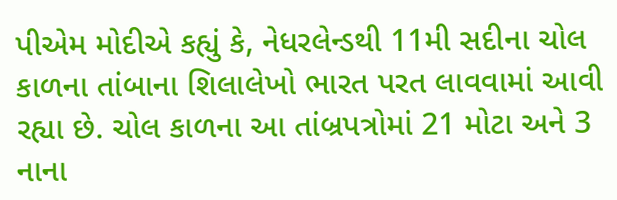પીએમ મોદીએ કહ્યું કે, નેધરલેન્ડથી 11મી સદીના ચોલ કાળના તાંબાના શિલાલેખો ભારત પરત લાવવામાં આવી રહ્યા છે. ચોલ કાળના આ તાંબ્રપત્રોમાં 21 મોટા અને 3 નાના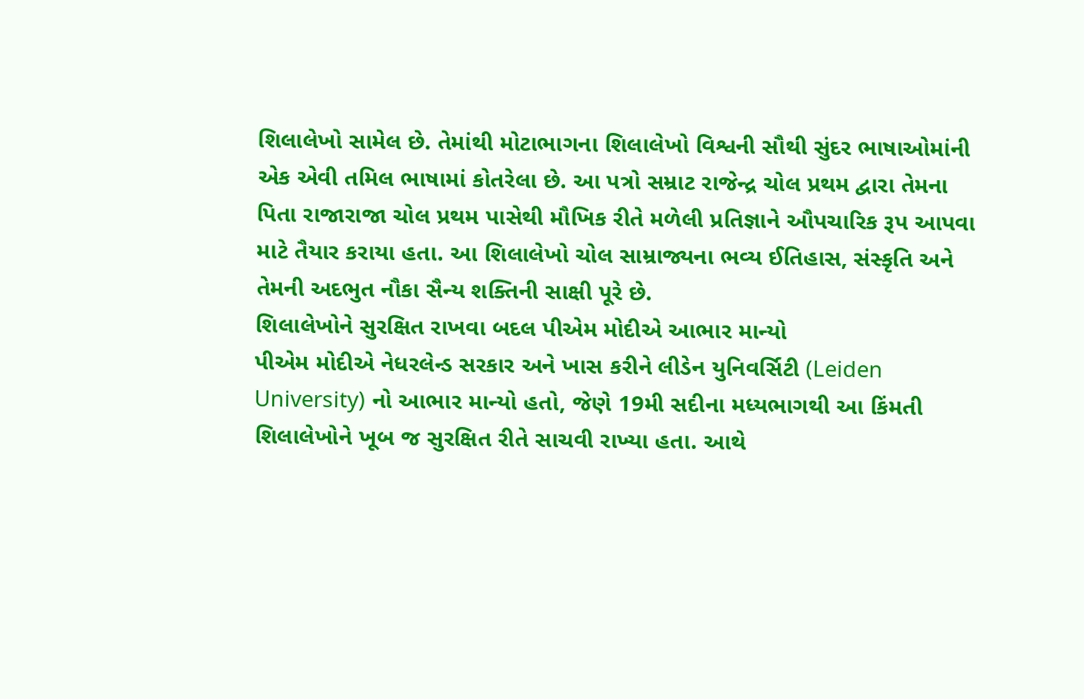શિલાલેખો સામેલ છે. તેમાંથી મોટાભાગના શિલાલેખો વિશ્વની સૌથી સુંદર ભાષાઓમાંની એક એવી તમિલ ભાષામાં કોતરેલા છે. આ પત્રો સમ્રાટ રાજેન્દ્ર ચોલ પ્રથમ દ્વારા તેમના પિતા રાજારાજા ચોલ પ્રથમ પાસેથી મૌખિક રીતે મળેલી પ્રતિજ્ઞાને ઔપચારિક રૂપ આપવા માટે તૈયાર કરાયા હતા. આ શિલાલેખો ચોલ સામ્રાજ્યના ભવ્ય ઈતિહાસ, સંસ્કૃતિ અને તેમની અદભુત નૌકા સૈન્ય શક્તિની સાક્ષી પૂરે છે.
શિલાલેખોને સુરક્ષિત રાખવા બદલ પીએમ મોદીએ આભાર માન્યો
પીએમ મોદીએ નેધરલેન્ડ સરકાર અને ખાસ કરીને લીડેન યુનિવર્સિટી (Leiden University) નો આભાર માન્યો હતો, જેણે 19મી સદીના મધ્યભાગથી આ કિંમતી શિલાલેખોને ખૂબ જ સુરક્ષિત રીતે સાચવી રાખ્યા હતા. આથે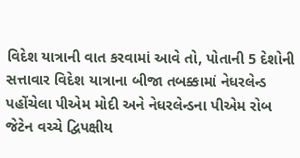વિદેશ યાત્રાની વાત કરવામાં આવે તો, પોતાની 5 દેશોની સત્તાવાર વિદેશ યાત્રાના બીજા તબક્કામાં નેધરલેન્ડ પહોંચેલા પીએમ મોદી અને નેધરલેન્ડના પીએમ રોબ જેટેન વચ્ચે દ્વિપક્ષીય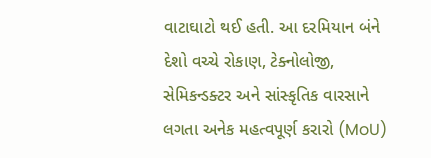વાટાઘાટો થઈ હતી. આ દરમિયાન બંને દેશો વચ્ચે રોકાણ, ટેક્નોલોજી, સેમિકન્ડક્ટર અને સાંસ્કૃતિક વારસાને લગતા અનેક મહત્વપૂર્ણ કરારો (MoU)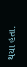થયા હતા.